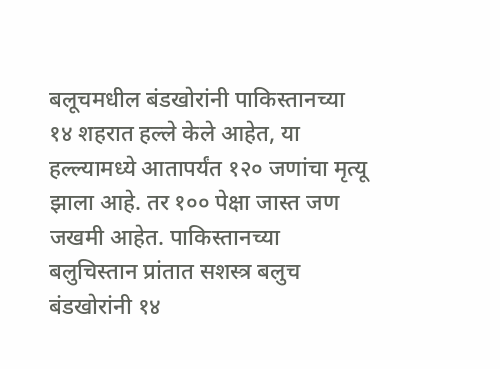बलूचमधील बंडखोरांनी पाकिस्तानच्या १४ शहरात हल्ले केले आहेत, या हल्ल्यामध्ये आतापर्यंत १२० जणांचा मृत्यू झाला आहे. तर १०० पेक्षा जास्त जण जखमी आहेत. पाकिस्तानच्या बलुचिस्तान प्रांतात सशस्त्र बलुच बंडखोरांनी १४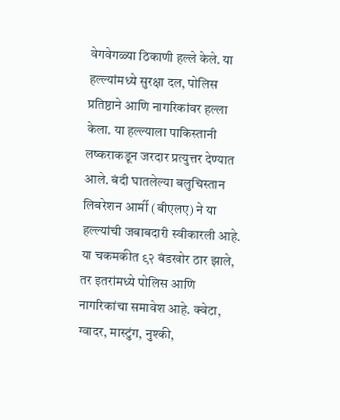वेगवेगळ्या ठिकाणी हल्ले केले. या हल्ल्यांमध्ये सुरक्षा दल, पोलिस प्रतिष्ठाने आणि नागरिकांवर हल्ला केला. या हल्ल्याला पाकिस्तानी लष्कराकडून जरदार प्रत्युत्तर देण्यात आले. बंदी घातलेल्या बलुचिस्तान लिबरेशन आर्मी (बीएलए) ने या हल्ल्यांची जबाबदारी स्वीकारली आहे. या चकमकीत ९२ बंडखोर ठार झाले, तर इतरांमध्ये पोलिस आणि नागरिकांचा समावेश आहे. क्वेटा, ग्वादर, मास्टुंग, नुश्की,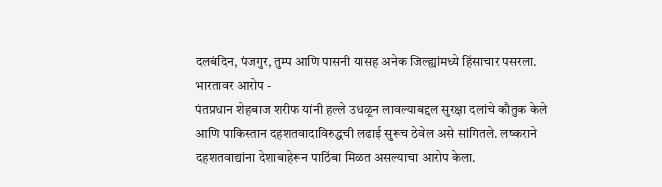दलबंदिन, पंजगुर, तुम्प आणि पासनी यासह अनेक जिल्ह्यांमध्ये हिंसाचार पसरला.
भारतावर आरोप -
पंतप्रधान शेहबाज शरीफ यांनी हल्ले उधळून लावल्याबद्दल सुरक्षा दलांचे कौतुक केले आणि पाकिस्तान दहशतवादाविरुद्धची लढाई सुरूच ठेवेल असे सांगितले. लष्कराने दहशतवाद्यांना देशाबाहेरून पाठिंबा मिळत असल्याचा आरोप केला.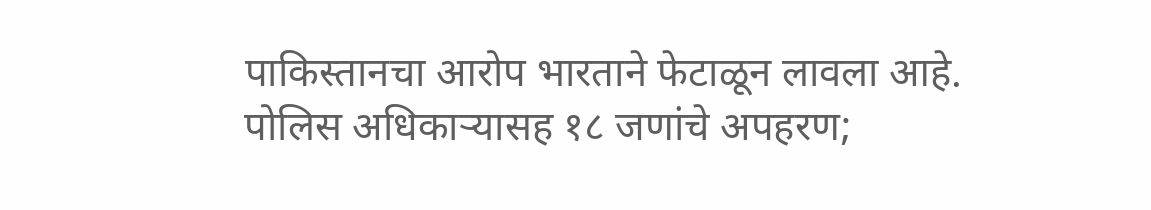पाकिस्तानचा आरोप भारताने फेटाळून लावला आहे.
पोलिस अधिकाऱ्यासह १८ जणांचे अपहरण;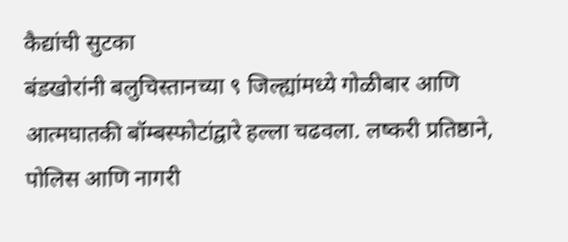कैद्यांची सुटका
बंडखोरांनी बलुचिस्तानच्या ९ जिल्ह्यांमध्ये गोळीबार आणि आत्मघातकी बॉम्बस्फोटांद्वारे हल्ला चढवला. लष्करी प्रतिष्ठाने, पोलिस आणि नागरी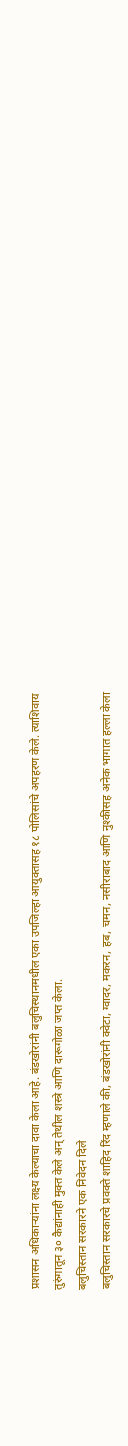प्रशासन अधिकाऱ्यांना लक्ष्य केल्याचा दावा केला आहे. बंडखोरांनी बलुचिस्थानमधील एका उपजिल्हा आयुक्तासह १८ पोलिसांचे अपहरण केले. त्याशिवाय तुरुंगातून ३० कैद्यांनाही मुक्त केले अन् तेथील शस्त्रे आणि दारूगोळा जप्त केला.
बलुचिस्तान सरकारने एक निवेदन दिले
बलुचिस्तान सरकारचे प्रवक्ते शाहिद रिंद म्हणाले की, बंडखोरांनी क्वेटा, ग्वादर, मकरन, हब, चमन, नसीराबाद आणि नुश्कीसह अनेक भागात हल्ला केला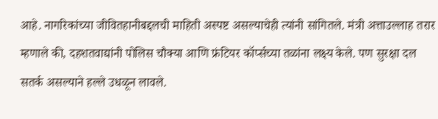आहे. नागरिकांच्या जीवितहानीबद्दलची माहिती अस्पष्ट असल्याचेही त्यांनी सांगितले. मंत्री अत्ताउल्लाह तरार म्हणाले की, दहशतवाद्यांनी पोलिस चौक्या आणि फ्रंटियर कॉर्प्सच्या तळांना लक्ष्य केले. पण सुरक्षा दल सतर्क असल्याने हल्ले उधळून लावले.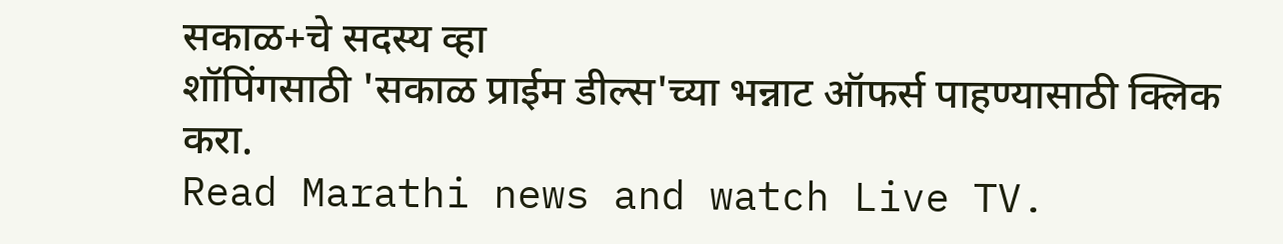सकाळ+चे सदस्य व्हा
शॉपिंगसाठी 'सकाळ प्राईम डील्स'च्या भन्नाट ऑफर्स पाहण्यासाठी क्लिक करा.
Read Marathi news and watch Live TV.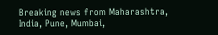Breaking news from Maharashtra, India, Pune, Mumbai,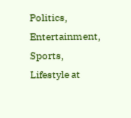Politics, Entertainment, Sports, Lifestyle at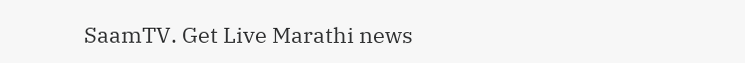SaamTV. Get Live Marathi news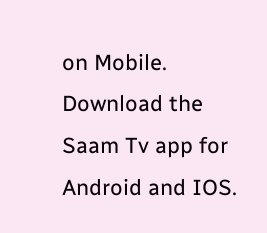on Mobile. Download the Saam Tv app for Android and IOS.